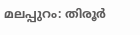മലപ്പുറം: തിരൂർ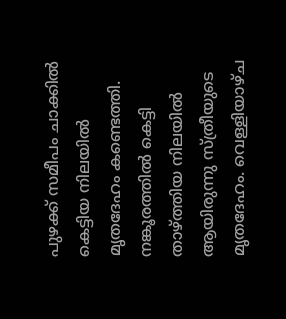പുഴക്ക് സമീപം ചാക്കിൽ കെട്ടിയ നിലയിൽ മൃതദേഹം കണ്ടെത്തി. നങ്കൂരത്തിൽ കെട്ടി താഴ്ത്തിയ നിലയിൽ ആയിരുന്നു സ്ത്രീയുടെ മൃതദേഹം. വെള്ളിയാഴ്ച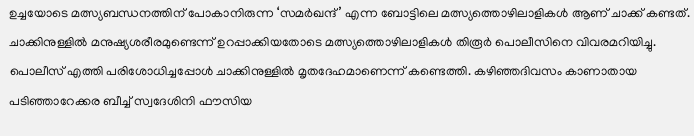ഉച്ചയോടെ മത്സ്യബന്ധനത്തിന് പോകാനിരുന്ന ‘സമർഖന്ദ്’ എന്ന ബോട്ടിലെ മത്സ്യത്തൊഴിലാളികൾ ആണ് ചാക്ക് കണ്ടത്. ചാക്കിനുള്ളിൽ മനുഷ്യശരീരമുണ്ടെന്ന് ഉറപ്പാക്കിയതോടെ മത്സ്യത്തൊഴിലാളികൾ തിരൂർ പൊലീസിനെ വിവരമറിയിച്ചു. പൊലീസ് എത്തി പരിശോധിച്ചപ്പോൾ ചാക്കിനുള്ളിൽ മൃതദേഹമാണെന്ന് കണ്ടെത്തി. കഴിഞ്ഞദിവസം കാണാതായ പടിഞ്ഞാറേക്കര ബീച്ച് സ്വദേശിനി ഫൗസിയ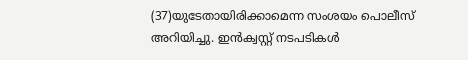(37)യുടേതായിരിക്കാമെന്ന സംശയം പൊലീസ് അറിയിച്ചു. ഇൻക്വസ്റ്റ് നടപടികൾ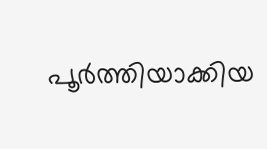പൂർത്തിയാക്കിയ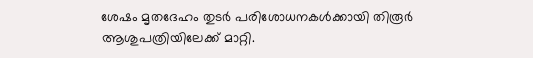ശേഷം മൃതദേഹം തുടർ പരിശോധനകൾക്കായി തിരൂർ ആശുപത്രിയിലേക്ക് മാറ്റി.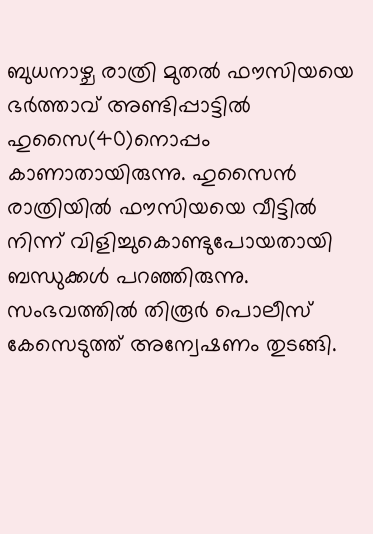ബുധനാഴ്ച രാത്രി മുതൽ ഫൗസിയയെ ഭർത്താവ് അണ്ടിപ്പാട്ടിൽ ഹുസൈ(40)നൊപ്പം കാണാതായിരുന്നു. ഹുസൈൻ രാത്രിയിൽ ഫൗസിയയെ വീട്ടിൽ നിന്ന് വിളിച്ചുകൊണ്ടുപോയതായി ബന്ധുക്കൾ പറഞ്ഞിരുന്നു. സംഭവത്തിൽ തിരൂർ പൊലീസ് കേസെടുത്ത് അന്വേഷണം തുടങ്ങി.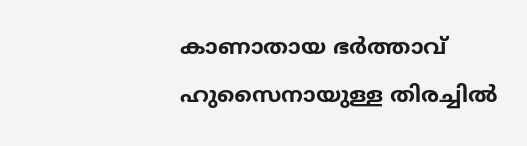കാണാതായ ഭർത്താവ് ഹുസൈനായുള്ള തിരച്ചിൽ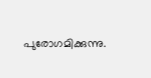പുരോഗമിക്കുന്നു.